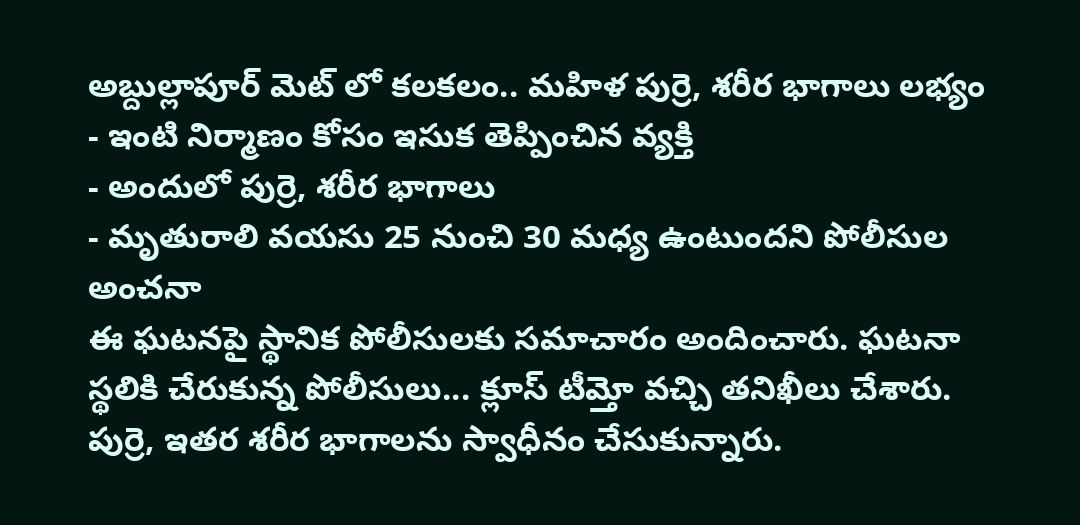అబ్దుల్లాపూర్ మెట్ లో కలకలం.. మహిళ పుర్రె, శరీర భాగాలు లభ్యం
- ఇంటి నిర్మాణం కోసం ఇసుక తెప్పించిన వ్యక్తి
- అందులో పుర్రె, శరీర భాగాలు
- మృతురాలి వయసు 25 నుంచి 30 మధ్య ఉంటుందని పోలీసుల అంచనా
ఈ ఘటనపై స్థానిక పోలీసులకు సమాచారం అందించారు. ఘటనా స్థలికి చేరుకున్న పోలీసులు... క్లూస్ టీమ్తో వచ్చి తనిఖీలు చేశారు. పుర్రె, ఇతర శరీర భాగాలను స్వాధీనం చేసుకున్నారు.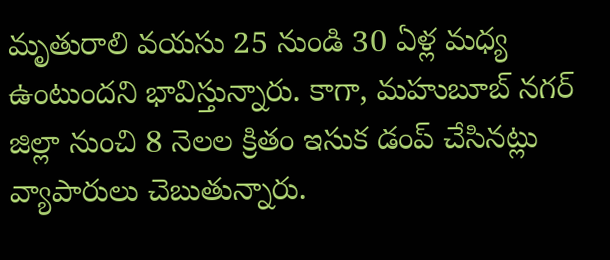మృతురాలి వయసు 25 నుండి 30 ఏళ్ల మధ్య ఉంటుందని భావిస్తున్నారు. కాగా, మహుబూబ్ నగర్ జిల్లా నుంచి 8 నెలల క్రితం ఇసుక డంప్ చేసినట్లు వ్యాపారులు చెబుతున్నారు.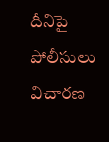దీనిపై పోలీసులు విచారణ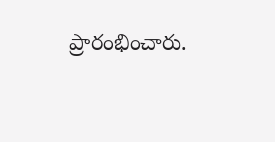ప్రారంభించారు.